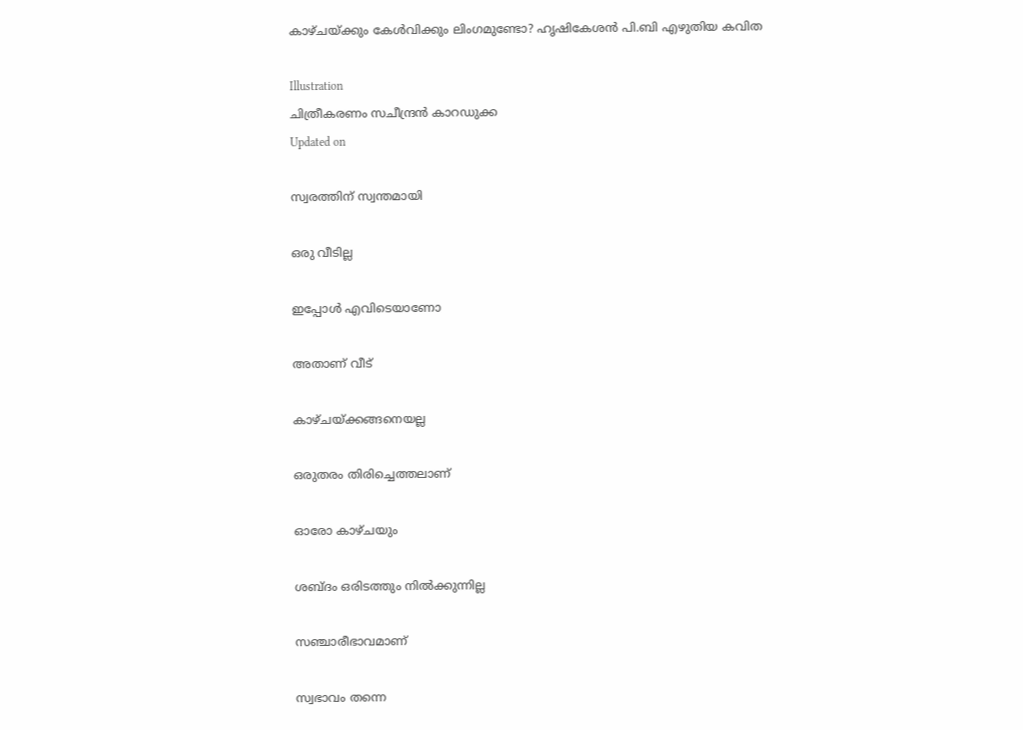കാഴ്ചയ്ക്കും കേള്‍വിക്കും ലിംഗമുണ്ടോ? ഹൃഷികേശന്‍ പി.ബി എഴുതിയ കവിത

Illustration
ചിത്രീകരണം സചീന്ദ്രന്‍ കാറഡുക്ക
Updated on

സ്വരത്തിന് സ്വന്തമായി

ഒരു വീടില്ല

ഇപ്പോൾ എവിടെയാണോ

അതാണ് വീട്

കാഴ്ചയ്ക്കങ്ങനെയല്ല

ഒരുതരം തിരിച്ചെത്തലാണ്

ഓരോ കാഴ്ചയും

ശബ്ദം ഒരിടത്തും നിൽക്കുന്നില്ല

സഞ്ചാരീഭാവമാണ്

സ്വഭാവം തന്നെ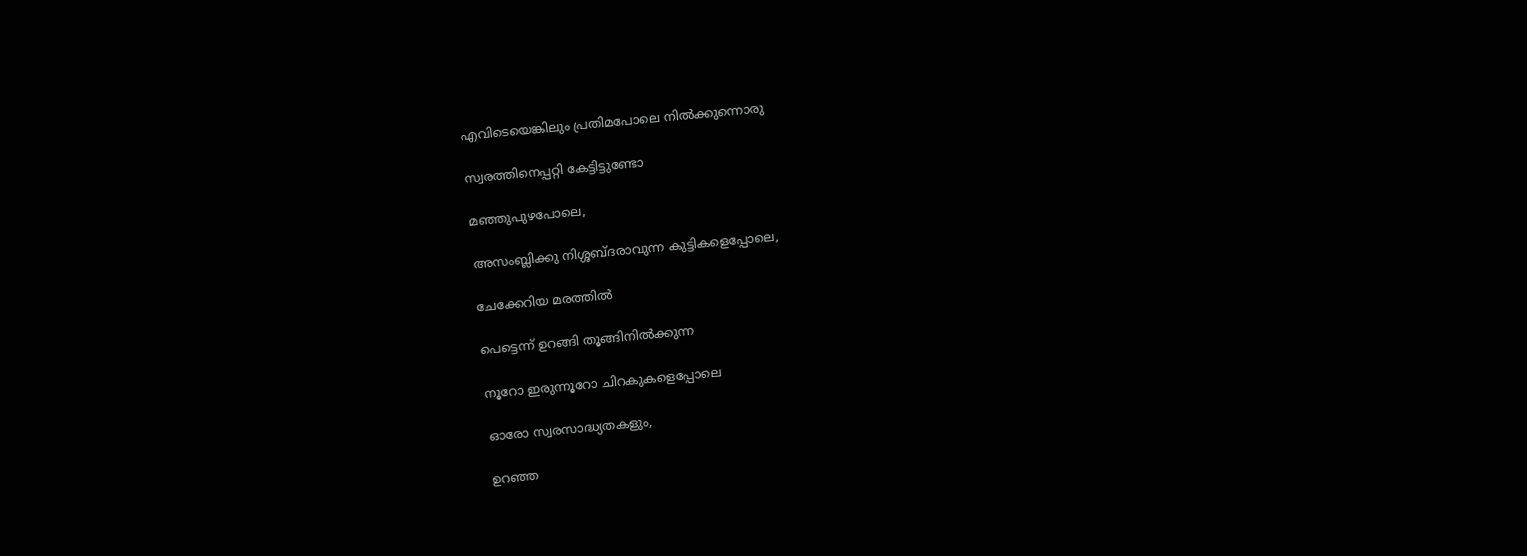എവിടെയെങ്കിലും പ്രതിമപോലെ നിൽക്കുന്നൊരു

സ്വരത്തിനെപ്പറ്റി കേട്ടിട്ടുണ്ടോ

മഞ്ഞുപുഴപോലെ,

അസംബ്ലിക്കു നിശ്ശബ്ദരാവുന്ന കുട്ടികളെപ്പോലെ,

ചേക്കേറിയ മരത്തിൽ

പെട്ടെന്ന് ഉറങ്ങി തൂങ്ങിനിൽക്കുന്ന

നൂറോ ഇരുന്നൂറോ ചിറകുകളെപ്പോലെ

ഓരോ സ്വരസാദ്ധ്യതകളും,

ഉറഞ്ഞ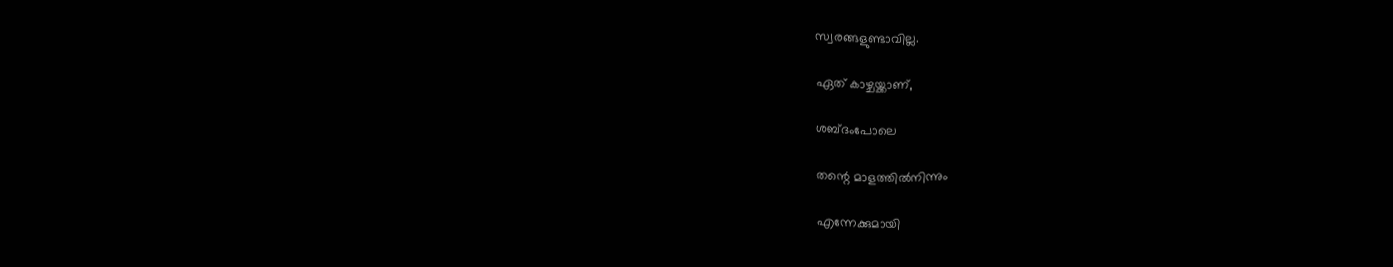സ്വരങ്ങളുണ്ടാവില്ല.

ഏത് കാഴ്ചയ്ക്കാണ്,

ശബ്ദംപോലെ

തന്റെ മാളത്തിൽനിന്നും

എന്നേക്കുമായി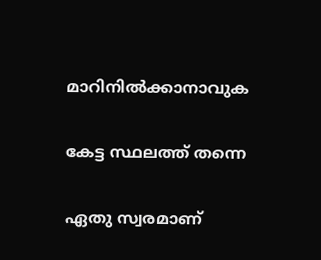മാറിനിൽക്കാനാവുക

കേട്ട സ്ഥലത്ത് തന്നെ

ഏതു സ്വരമാണ്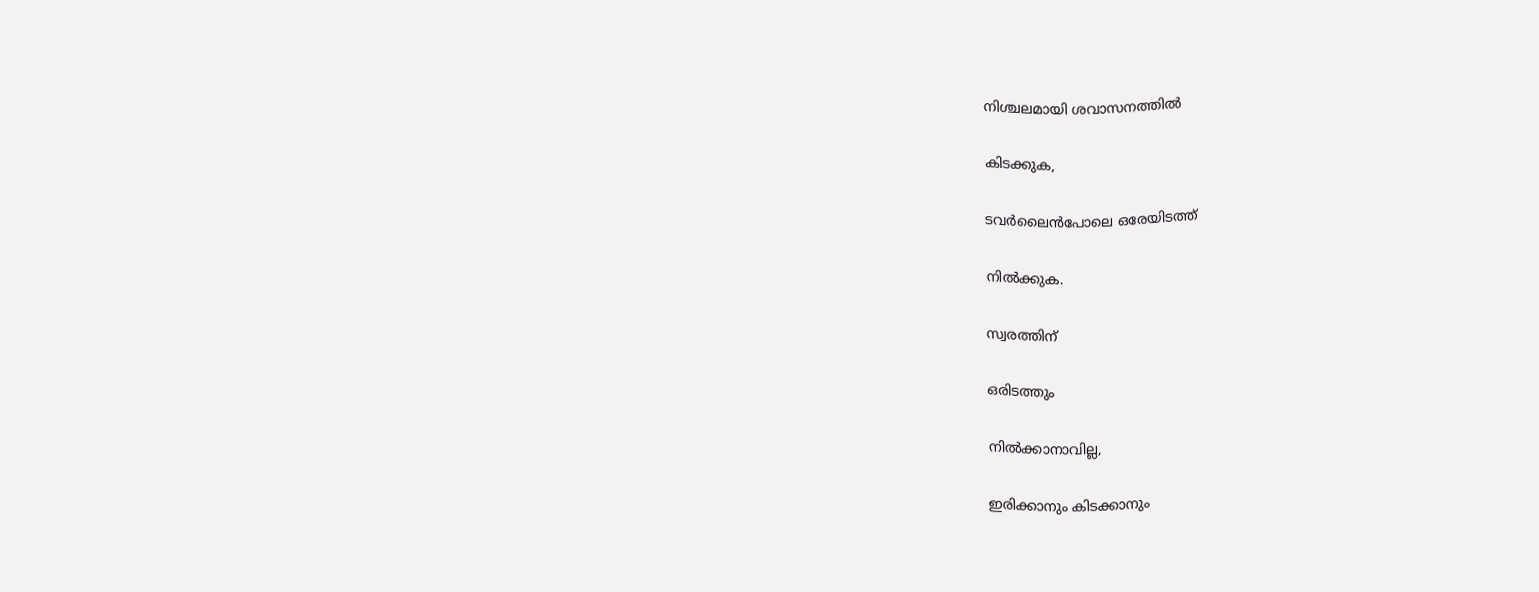നിശ്ചലമായി ശവാസനത്തിൽ

കിടക്കുക,

ടവർലൈൻപോലെ ഒരേയിടത്ത്

നിൽക്കുക.

സ്വരത്തിന്

ഒരിടത്തും

നിൽക്കാനാവില്ല,

ഇരിക്കാനും കിടക്കാനും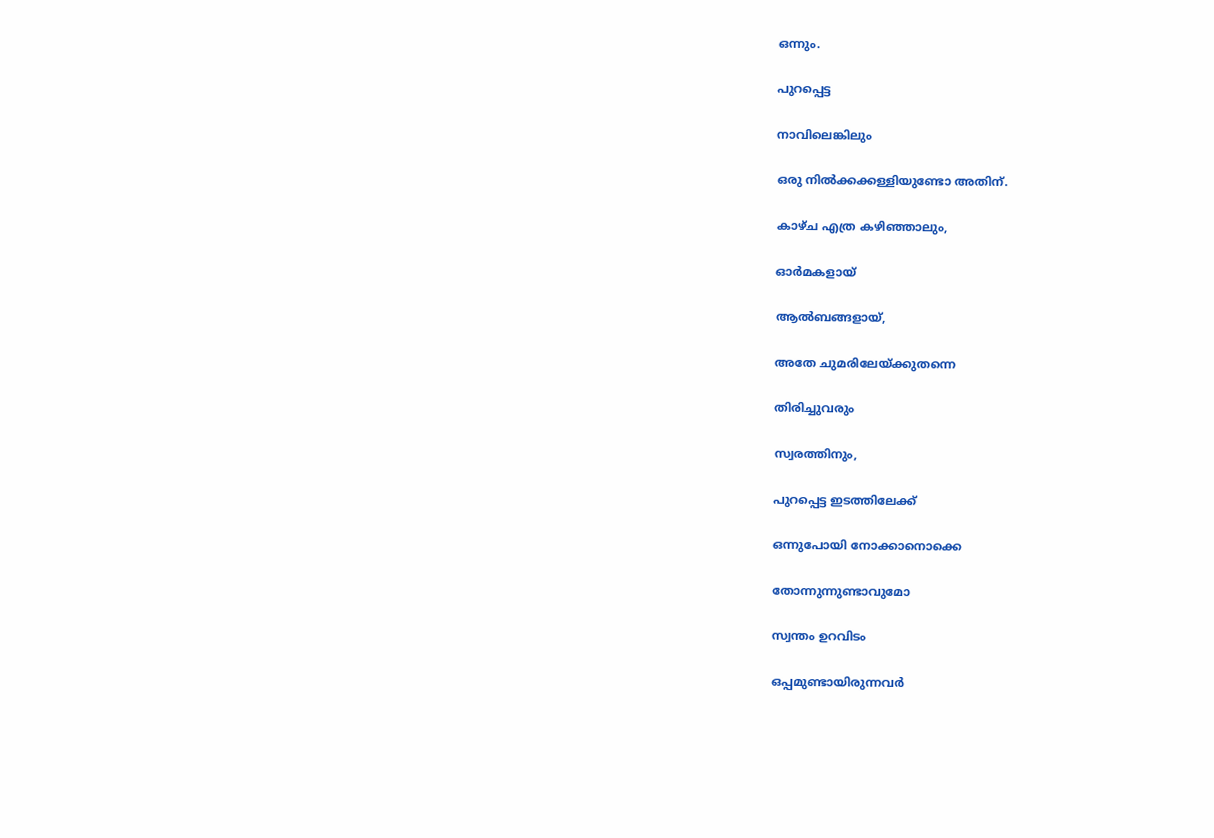ഒന്നും.

പുറപ്പെട്ട

നാവിലെങ്കിലും

ഒരു നിൽക്കക്കള്ളിയുണ്ടോ അതിന്.

കാഴ്ച എത്ര കഴിഞ്ഞാലും,

ഓർമകളായ്

ആൽബങ്ങളായ്,

അതേ ചുമരിലേയ്ക്കുതന്നെ

തിരിച്ചുവരും

സ്വരത്തിനും,

പുറപ്പെട്ട ഇടത്തിലേക്ക്

ഒന്നുപോയി നോക്കാനൊക്കെ

തോന്നുന്നുണ്ടാവുമോ

സ്വന്തം ഉറവിടം

ഒപ്പമുണ്ടായിരുന്നവർ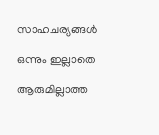സാഹചര്യങ്ങൾ

ഒന്നും ഇല്ലാതെ

ആരുമില്ലാത്ത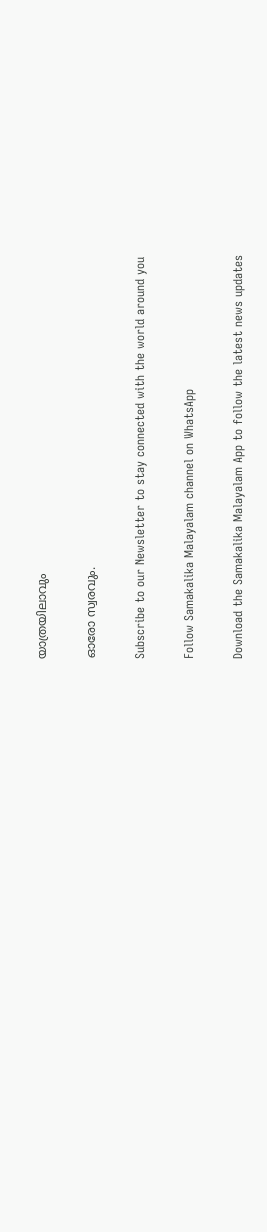യാത്രയിലാവും

ഓരോ സ്വരവും.

Subscribe to our Newsletter to stay connected with the world around you

Follow Samakalika Malayalam channel on WhatsApp

Download the Samakalika Malayalam App to follow the latest news updates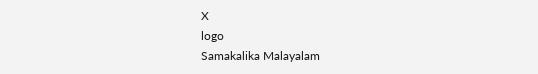X
logo
Samakalika Malayalam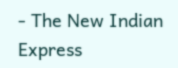- The New Indian Express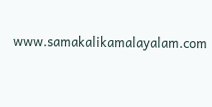www.samakalikamalayalam.com